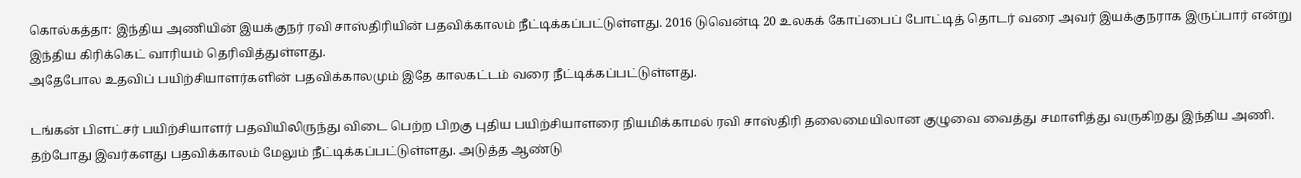கொல்கத்தா: இந்திய அணியின் இயக்குநர் ரவி சாஸ்திரியின் பதவிக்காலம் நீட்டிக்கப்பட்டுள்ளது. 2016 டுவென்டி 20 உலகக் கோப்பைப் போட்டித் தொடர் வரை அவர் இயக்குநராக இருப்பார் என்று இந்திய கிரிக்கெட் வாரியம் தெரிவித்துள்ளது.
அதேபோல உதவிப் பயிற்சியாளர்களின் பதவிக்காலமும் இதே காலகட்டம் வரை நீட்டிக்கப்பட்டுள்ளது.

டங்கன் பிளட்சர் பயிற்சியாளர் பதவியிலிருந்து விடை பெற்ற பிறகு புதிய பயிற்சியாளரை நியமிக்காமல் ரவி சாஸ்திரி தலைமையிலான குழுவை வைத்து சமாளித்து வருகிறது இந்திய அணி.
தற்போது இவர்களது பதவிக்காலம் மேலும் நீட்டிக்கப்பட்டுள்ளது. அடுத்த ஆண்டு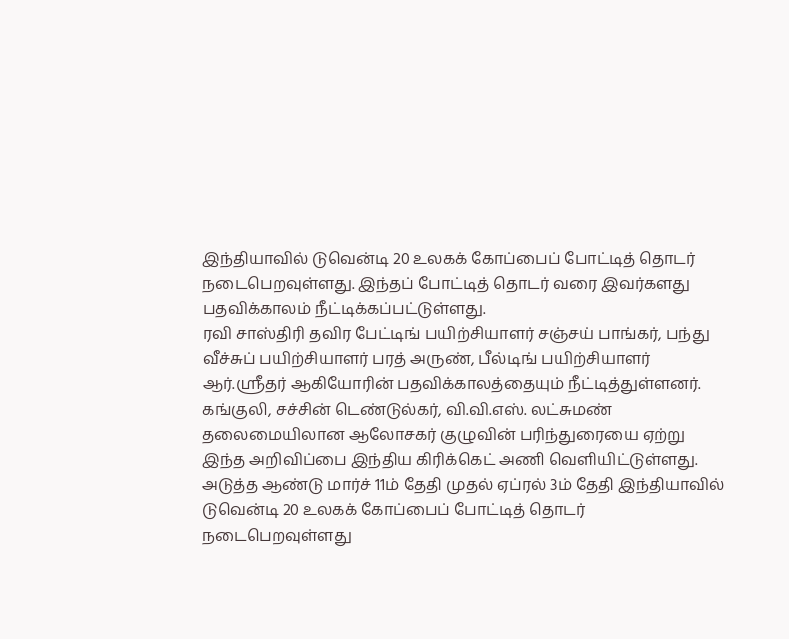இந்தியாவில் டுவென்டி 20 உலகக் கோப்பைப் போட்டித் தொடர் நடைபெறவுள்ளது. இந்தப் போட்டித் தொடர் வரை இவர்களது பதவிக்காலம் நீட்டிக்கப்பட்டுள்ளது.
ரவி சாஸ்திரி தவிர பேட்டிங் பயிற்சியாளர் சஞ்சய் பாங்கர், பந்து வீச்சுப் பயிற்சியாளர் பரத் அருண், பீல்டிங் பயிற்சியாளர் ஆர்.ஸ்ரீதர் ஆகியோரின் பதவிக்காலத்தையும் நீட்டித்துள்ளனர்.
கங்குலி, சச்சின் டெண்டுல்கர், வி.வி.எஸ். லட்சுமண் தலைமையிலான ஆலோசகர் குழுவின் பரிந்துரையை ஏற்று இந்த அறிவிப்பை இந்திய கிரிக்கெட் அணி வெளியிட்டுள்ளது.
அடுத்த ஆண்டு மார்ச் 11ம் தேதி முதல் ஏப்ரல் 3ம் தேதி இந்தியாவில் டுவென்டி 20 உலகக் கோப்பைப் போட்டித் தொடர் நடைபெறவுள்ளது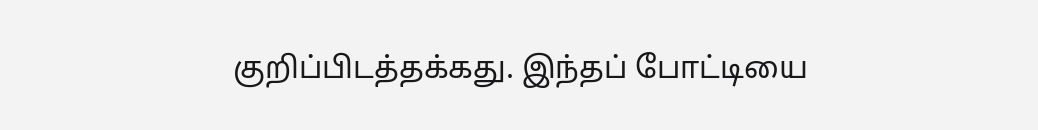குறிப்பிடத்தக்கது. இந்தப் போட்டியை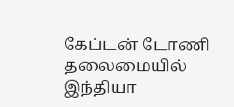கேப்டன் டோணி தலைமையில் இந்தியா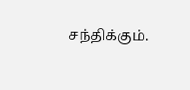சந்திக்கும்.